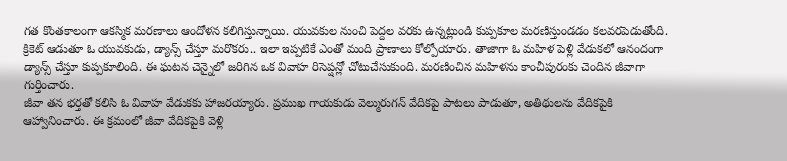గత కొంతకాలంగా ఆకస్మిక మరణాలు ఆందోళన కలిగిస్తున్నాయి. యువకుల నుంచి పెద్దల వరకు ఉన్నట్లుండి కుప్పకూల మరణిస్తుండడం కలవరపెడుతోంది. క్రికెట్ ఆడుతూ ఓ యువకుడు, డ్యాన్స్ చేస్తూ మరొకరు.. ఇలా ఇప్పటికే ఎంతో మంది ప్రాణాలు కోల్పోయారు. తాజాగా ఓ మహిళ పెళ్లి వేడుకలో ఆనందంగా డ్యాన్స్ చేస్తూ కుప్పకూలింది. ఈ ఘటన చెన్నైలో జరిగిన ఒక వివాహ రిసెప్షన్లో చోటుచేసుకుంది. మరణించిన మహిళను కాంచీపురంకు చెందిన జీవాగా గుర్తించారు.
జీవా తన భర్తతో కలిసి ఓ వివాహ వేడుకకు హాజరయ్యారు. ప్రముఖ గాయకుడు వెల్మురుగన్ వేదికపై పాటలు పాడుతూ, అతిథులను వేదికపైకి ఆహ్వానించారు. ఈ క్రమంలో జీవా వేదికపైకి వెళ్లి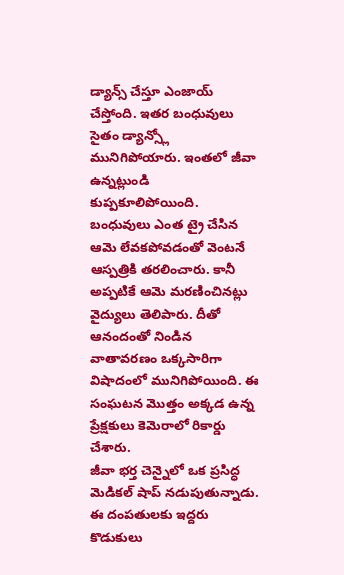డ్యాన్స్ చేస్తూ ఎంజాయ్ చేస్తోంది. ఇతర బంధువులు సైతం డ్యాన్స్లో మునిగిపోయారు. ఇంతలో జీవా ఉన్నట్లుండి కుప్పకూలిపోయింది. బంధువులు ఎంత ట్రై చేసిన ఆమె లేవకపోవడంతో వెంటనే ఆస్పత్రికి తరలించారు. కానీ అప్పటికే ఆమె మరణించినట్లు వైద్యులు తెలిపారు. దీతో ఆనందంతో నిండిన వాతావరణం ఒక్కసారిగా విషాదంలో మునిగిపోయింది. ఈ సంఘటన మొత్తం అక్కడ ఉన్న ప్రేక్షకులు కెమెరాలో రికార్డు చేశారు.
జీవా భర్త చెన్నైలో ఒక ప్రసిద్ధ మెడికల్ షాప్ నడుపుతున్నాడు. ఈ దంపతులకు ఇద్దరు కొడుకులు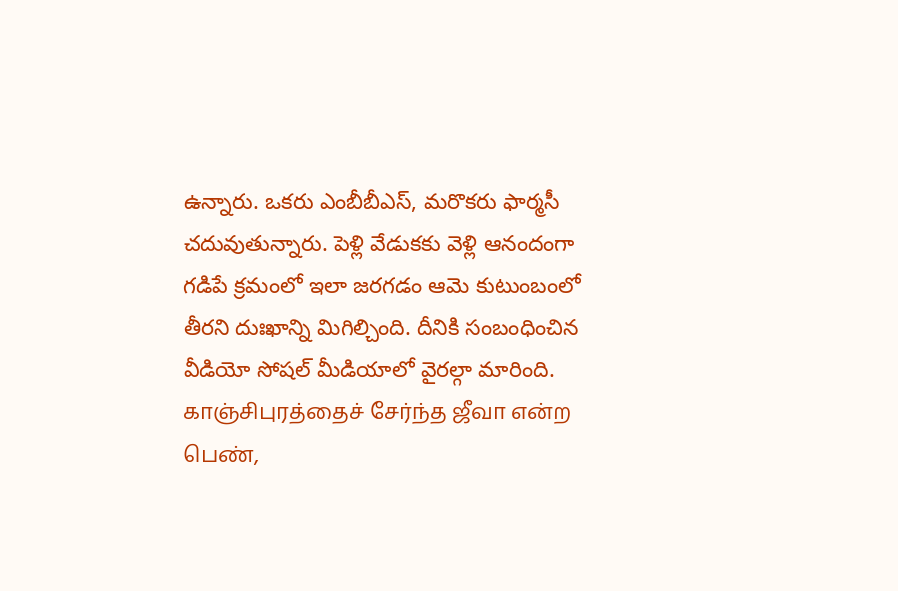ఉన్నారు. ఒకరు ఎంబీబీఎస్, మరొకరు ఫార్మసీ చదువుతున్నారు. పెళ్లి వేడుకకు వెళ్లి ఆనందంగా గడిపే క్రమంలో ఇలా జరగడం ఆమె కుటుంబంలో తీరని దుఃఖాన్ని మిగిల్చింది. దీనికి సంబంధించిన వీడియో సోషల్ మీడియాలో వైరల్గా మారింది.
காஞ்சிபுரத்தைச் சேர்ந்த ஜீவா என்ற பெண்,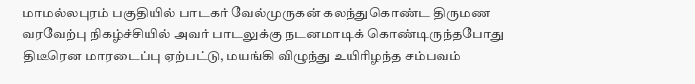மாமல்லபுரம் பகுதியில் பாடகர் வேல்முருகன் கலந்துகொண்ட திருமண வரவேற்பு நிகழ்ச்சியில் அவர் பாடலுக்கு நடனமாடிக் கொண்டிருந்தபோது திடீரென மாரடைப்பு ஏற்பட்டு, மயங்கி விழுந்து உயிரிழந்த சம்பவம்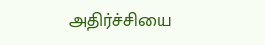அதிர்ச்சியை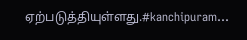ஏற்படுத்தியுள்ளது.#kanchipuram…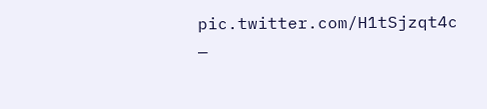pic.twitter.com/H1tSjzqt4c
—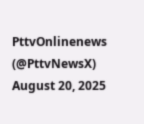PttvOnlinenews (@PttvNewsX) August 20, 2025